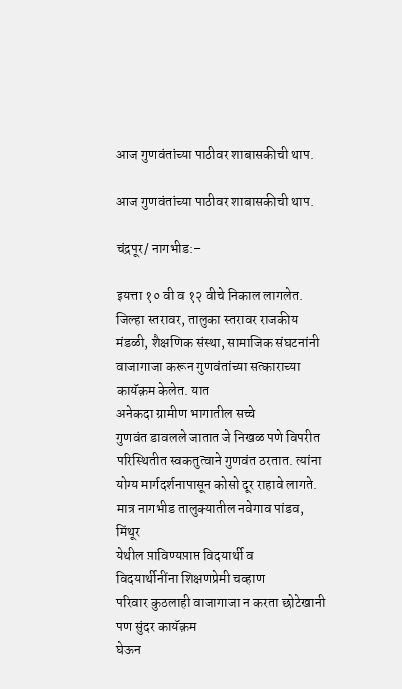आज गुणवंतांच्या पाठीवर शाबासकीची थाप.

आज गुणवंतांच्या पाठीवर शाबासकीची थाप.

चंद्रपूर/ नागभीड:–

इयत्ता १० वी व १२ वीचे निकाल लागलेत. जिल्हा स्तरावर, तालुका स्तरावर राजकीय मंडळी, शैक्षणिक संस्था, सामाजिक संघटनांनी
वाजागाजा करून गुणवंतांच्या सत्काराच्या कायॅक़म केलेत. यात
अनेकदा ग्रामीण भागातील सच्चे
गुणवंत डावलले जातात जे निखळ पणे विपरीत परिस्थितीत स्वकतुत्वाने गुणवंत ठरतात. त्यांना
योग्य मार्गदर्शनापासून कोसो दूर राहावे लागते. मात्र नागभीड तालुक्यातील नवेगाव पांडव, मिंथूर
येथील प़ाविण्यप़ाप्त विदयार्थी व
विदयार्थीनींना शिक्षणप्रेमी चव्हाण
परिवार कुठलाही वाजागाजा न करता छोटेखानी पण सुंदर कायॅक़म
घेऊन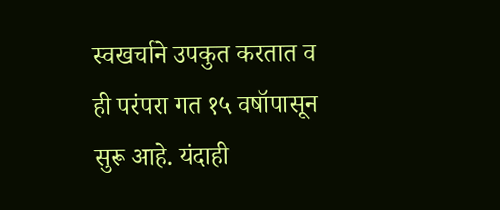स्वखर्चाने उपकुत करतात व ही परंपरा गत १५ वषॉपासून सुरू आहे. यंदाही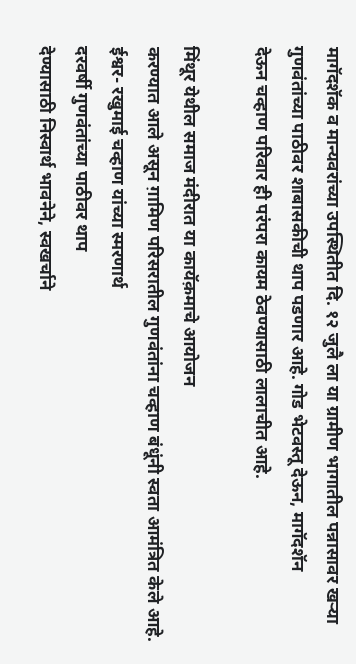मागॅदशॅक व मान्यवरांच्या उपस्थितीत दि. १२ जुलै ला या ग्रामीण भागातील पन्नासावर खऱ्या गुणवंतांच्या पाठीवर शाबासकीची थाप पडणार आहे. गोड भेटवस्तू देऊन, मागॅदशॅन
देऊन चव्हाण परिवार ही परंपरा कायम ठेवण्यासाठी लालाचीत आहे.

मिंथूर येथील समाज मंदीरात या कायॅक़माचे आयोजन
करण्यात आले असून ग़ामिण परिसरातील गुणवंतांना चव्हाण बंधूंनी स्वता आमंत्रित केले आहे.
ईश्वर- रखुमाई चव्हाण यांच्या स्मरणार्थ
दरवर्षी गुणवंतांच्या पाठीवर थाप
देण्यासाठी निस्वार्थ भावनेने, स्वखर्चाने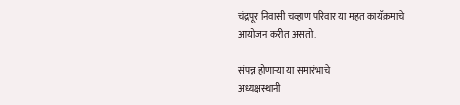चंद्रपूर निवासी चव्हाण परिवार या महत कायॅक़माचे आयोजन करीत असतो.

संपन्न होणाऱ्या या समारंभाचे
अध्यक्षस्थानी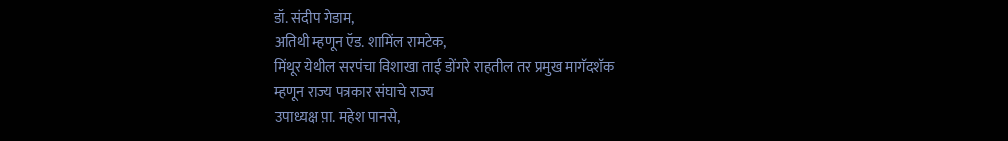डॉ. संदीप गेडाम,
अतिथी म्हणून ऍड. शामिंल रामटेक,
मिंथूर येथील सरपंचा विशाखा ताई डोंगरे राहतील तर प्रमुख मागॅदशॅक
म्हणून राज्य पत्रकार संघाचे राज्य
उपाध्यक्ष प़ा. महेश पानसे,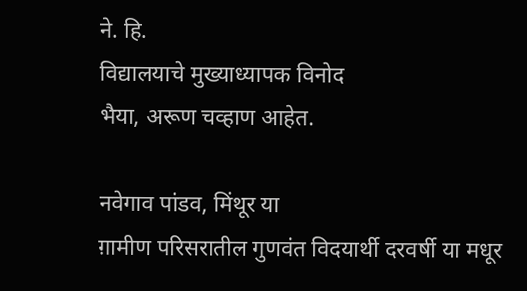ने. हि.
विद्यालयाचे मुख्याध्यापक विनोद
भैया, अरूण चव्हाण आहेत.

नवेगाव पांडव, मिंथूर या
ग़ामीण परिसरातील गुणवंत विदयार्थी दरवर्षी या मधूर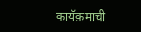कायॅक़माची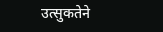उत्सुकतेने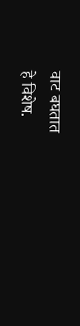वाट बघतात
हे विशेष.